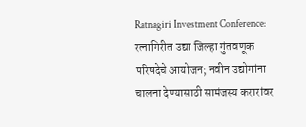Ratnagiri Investment Conference: रत्नागिरीत उद्या जिल्हा गुंतवणूक परिषदेचे आयोजन; नवीन उद्योगांना चालना देण्यासाठी सामंजस्य करारांवर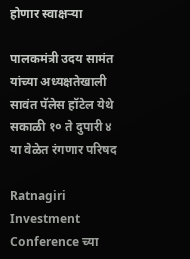होणार स्वाक्षऱ्या

पालकमंत्री उदय सामंत यांच्या अध्यक्षतेखाली सावंत पॅलेस हॉटेल येथे सकाळी १० ते दुपारी ४ या वेळेत रंगणार परिषद

Ratnagiri Investment Conference च्या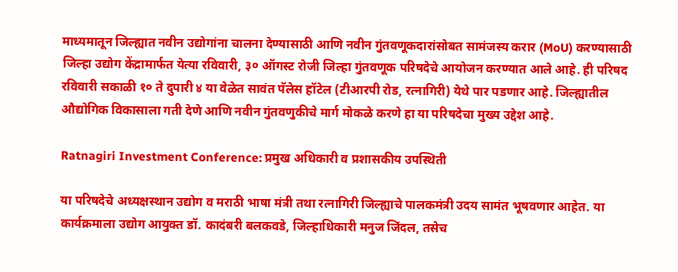माध्यमातून जिल्ह्यात नवीन उद्योगांना चालना देण्यासाठी आणि नवीन गुंतवणूकदारांसोबत सामंजस्य करार (MoU) करण्यासाठी जिल्हा उद्योग केंद्रामार्फत येत्या रविवारी, ३० ऑगस्ट रोजी जिल्हा गुंतवणूक परिषदेचे आयोजन करण्यात आले आहे. ही परिषद रविवारी सकाळी १० ते दुपारी ४ या वेळेत सावंत पॅलेस हॉटेल (टीआरपी रोड, रत्नागिरी) येथे पार पडणार आहे. जिल्ह्यातील औद्योगिक विकासाला गती देणे आणि नवीन गुंतवणुकीचे मार्ग मोकळे करणे हा या परिषदेचा मुख्य उद्देश आहे.

Ratnagiri Investment Conference: प्रमुख अधिकारी व प्रशासकीय उपस्थिती

या परिषदेचे अध्यक्षस्थान उद्योग व मराठी भाषा मंत्री तथा रत्नागिरी जिल्ह्याचे पालकमंत्री उदय सामंत भूषवणार आहेत. या कार्यक्रमाला उद्योग आयुक्त डॉ. कादंबरी बलकवडे, जिल्हाधिकारी मनुज जिंदल, तसेच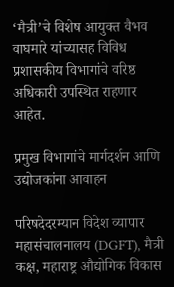‘मैत्री’चे विशेष आयुक्त वैभव वाघमारे यांच्यासह विविध प्रशासकीय विभागांचे वरिष्ठ अधिकारी उपस्थित राहणार आहेत.

प्रमुख विभागांचे मार्गदर्शन आणि उद्योजकांना आवाहन

परिषदेदरम्यान विदेश व्यापार महासंचालनालय (DGFT), मैत्री कक्ष, महाराष्ट्र औद्योगिक विकास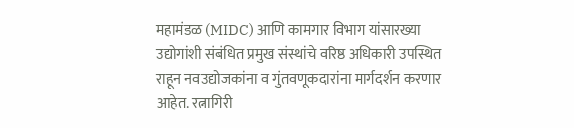महामंडळ (MIDC) आणि कामगार विभाग यांसारख्या उद्योगांशी संबंधित प्रमुख संस्थांचे वरिष्ठ अधिकारी उपस्थित राहून नवउद्योजकांना व गुंतवणूकदारांना मार्गदर्शन करणार आहेत. रत्नागिरी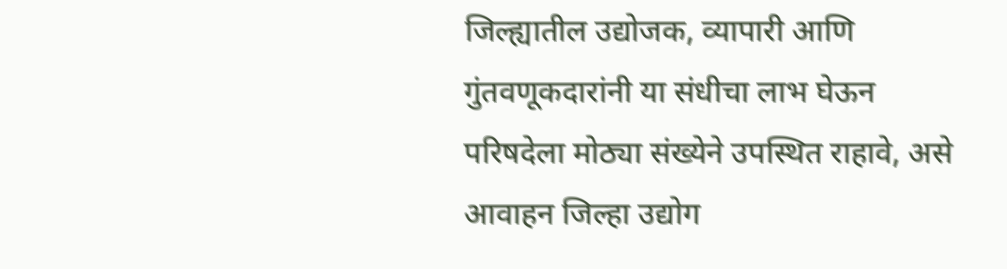जिल्ह्यातील उद्योजक, व्यापारी आणि गुंतवणूकदारांनी या संधीचा लाभ घेऊन परिषदेला मोठ्या संख्येने उपस्थित राहावे, असे आवाहन जिल्हा उद्योग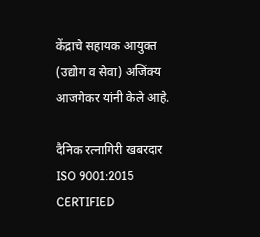केंद्राचे सहायक आयुक्त (उद्योग व सेवा) अजिंक्य आजगेकर यांनी केले आहे.

दैनिक रत्नागिरी खबरदार
ISO 9001:2015 CERTIFIED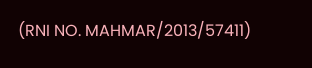(RNI NO. MAHMAR/2013/57411)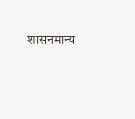शासनमान्य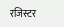रजिस्टर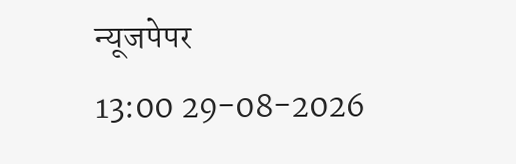न्यूजपेपर
13:00 29-08-2026